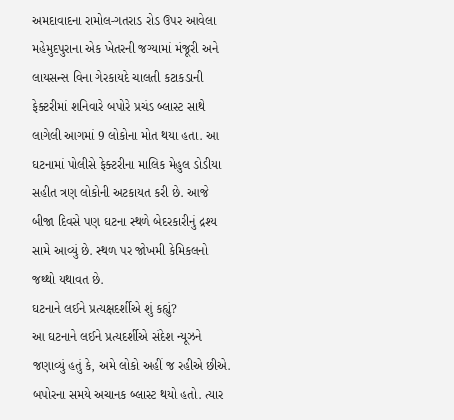અમદાવાદના રામોલ-ગતરાડ રોડ ઉપર આવેલા મહેમુદપુરાના એક ખેતરની જગ્યામાં મંજૂરી અને લાયસન્સ વિના ગેરકાયદે ચાલતી કટાકડાની ફેક્ટરીમાં શનિવારે બપોરે પ્રચંડ બ્લાસ્ટ સાથે લાગેલી આગમાં 9 લોકોના મોત થયા હતા. આ ઘટનામાં પોલીસે ફેક્ટરીના માલિક મેહુલ ડોડીયા સહીત ત્રણ લોકોની અટકાયત કરી છે. આજે બીજા દિવસે પણ ઘટના સ્થળે બેદરકારીનું દ્રશ્ય સામે આવ્યું છે. સ્થળ પર જોખમી કેમિકલનો જથ્થો યથાવત છે.
ઘટનાને લઈને પ્રત્યક્ષદર્શીએ શું કહ્યું?
આ ઘટનાને લઈને પ્રત્યદર્શીએ સંદેશ ન્યૂઝને જણાવ્યું હતું કે, અમે લોકો અહીં જ રહીએ છીએ. બપોરના સમયે અચાનક બ્લાસ્ટ થયો હતો. ત્યાર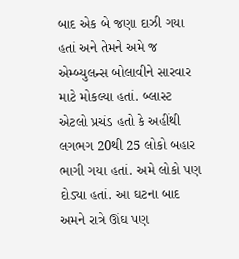બાદ એક બે જણા દાઝી ગયા હતાં અને તેમને અમે જ એમ્બ્યુલન્સ બોલાવીને સારવાર માટે મોકલ્યા હતાં. બ્લાસ્ટ એટલો પ્રચંડ હતો કે અહીંથી લગભગ 20થી 25 લોકો બહાર ભાગી ગયા હતાં. અમે લોકો પણ દોડ્યા હતાં. આ ઘટના બાદ અમને રાત્રે ઊંઘ પણ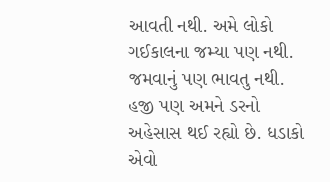આવતી નથી. અમે લોકો ગઈકાલના જમ્યા પણ નથી. જમવાનું પણ ભાવતુ નથી. હજી પણ અમને ડરનો અહેસાસ થઈ રહ્યો છે. ધડાકો એવો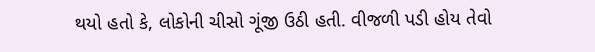થયો હતો કે, લોકોની ચીસો ગૂંજી ઉઠી હતી. વીજળી પડી હોય તેવો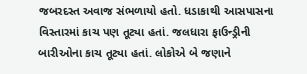જબરદસ્ત અવાજ સંભળાયો હતો. ધડાકાથી આસપાસના વિસ્તારમાં કાચ પણ તૂટ્યા હતાં. જલધારા ફાઉન્ડ્રીની બારીઓના કાચ તૂટ્યા હતાં. લોકોએ બે જણાને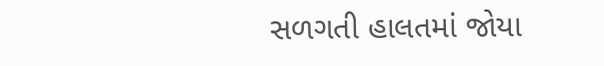સળગતી હાલતમાં જોયા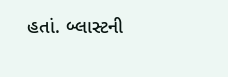હતાં. બ્લાસ્ટની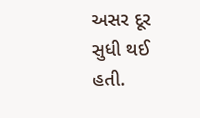અસર દૂર સુધી થઈ હતી.